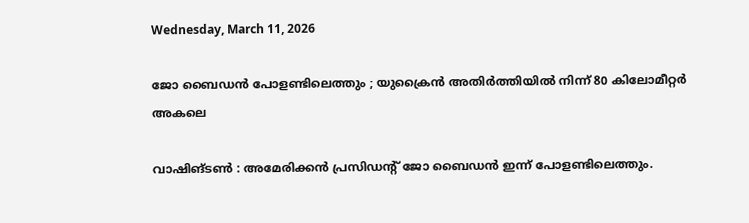Wednesday, March 11, 2026

ജോ ബൈഡൻ പോളണ്ടിലെത്തും ; യുക്രൈൻ അതിർത്തിയിൽ നിന്ന് 80 കിലോമീറ്റർ അകലെ

വാഷിങ്ടണ്‍ : അമേരിക്കന്‍ പ്രസിഡന്‍റ് ജോ ബൈഡന്‍ ഇന്ന് പോളണ്ടിലെത്തും.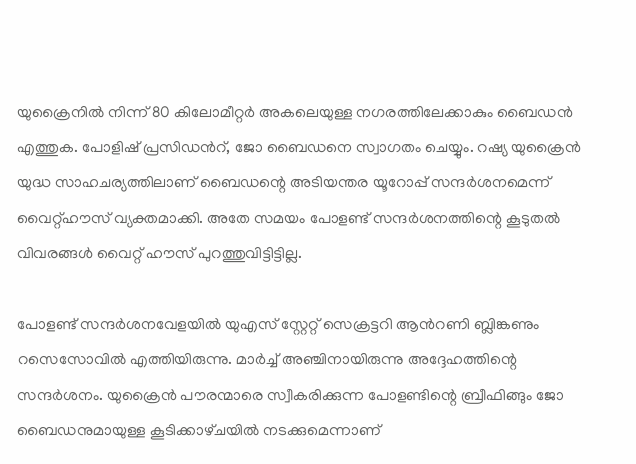യുക്രൈനില്‍ നിന്ന് 80 കിലോമീറ്റര്‍ അകലെയുള്ള നഗരത്തിലേക്കാകും ബൈഡന്‍ എത്തുക. പോളിഷ്‌ പ്രസിഡന്‍റ്, ജോ ബൈഡനെ സ്വാഗതം ചെയ്യും. റഷ്യ യുക്രൈന്‍ യുദ്ധ സാഹചര്യത്തിലാണ് ബൈഡന്റെ അടിയന്തര യൂറോപ്പ് സന്ദര്‍ശനമെന്ന് വൈറ്റ്ഹൗസ്‌ വ്യക്തമാക്കി. അതേ സമയം പോളണ്ട് സന്ദര്‍ശനത്തിന്റെ കൂടുതല്‍ വിവരങ്ങള്‍ വൈറ്റ് ഹൗസ് പുറത്തുവിട്ടിട്ടില്ല.

പോളണ്ട് സന്ദര്‍ശനവേളയില്‍ യുഎസ് സ്റ്റേറ്റ് സെക്രട്ടറി ആന്‍റണി ബ്ലിങ്കണും റസെസോവില്‍ എത്തിയിരുന്നു. മാര്‍ച്ച്‌ അഞ്ചിനായിരുന്നു അദ്ദേഹത്തിന്റെ സന്ദര്‍ശനം. യുക്രൈന്‍ പൗരന്മാരെ സ്വീകരിക്കുന്ന പോളണ്ടിന്റെ ബ്രീഫിങ്ങും ജോ ബൈഡനുമായുള്ള കൂടിക്കാഴ്‌ചയില്‍ നടക്കുമെന്നാണ്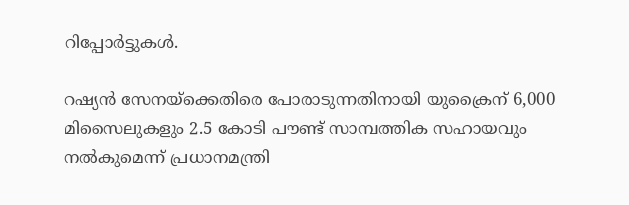റിപ്പോര്‍ട്ടുകള്‍.

റഷ്യന്‍ സേനയ്ക്കെതിരെ പോരാടുന്നതിനായി യുക്രൈന് 6,000 മിസൈലുകളും 2.5 കോടി പൗണ്ട് സാമ്പത്തിക സഹായവും നല്‍കുമെന്ന് പ്രധാനമന്ത്രി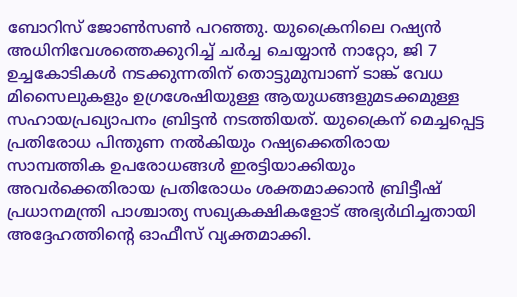ബോറിസ് ജോണ്‍സണ്‍ പറഞ്ഞു. യുക്രൈനിലെ റഷ്യന്‍ അധിനിവേശത്തെക്കുറിച്ച്‌ ചര്‍ച്ച ചെയ്യാന്‍ നാറ്റോ, ജി 7 ഉച്ചകോടികള്‍ നടക്കുന്നതിന് തൊട്ടുമുമ്പാണ് ടാങ്ക് വേധ മിസൈലുകളും ഉഗ്രശേഷിയുള്ള ആയുധങ്ങളുമടക്കമുള്ള സഹായപ്രഖ്യാപനം ബ്രിട്ടന്‍ നടത്തിയത്. യുക്രൈന് മെച്ചപ്പെട്ട പ്രതിരോധ പിന്തുണ നല്‍കിയും റഷ്യക്കെതിരായ സാമ്പത്തിക ഉപരോധങ്ങള്‍ ഇരട്ടിയാക്കിയും അവര്‍ക്കെതിരായ പ്രതിരോധം ശക്തമാക്കാന്‍ ബ്രിട്ടീഷ് പ്രധാനമന്ത്രി പാശ്ചാത്യ സഖ്യകക്ഷികളോട് അഭ്യര്‍ഥിച്ചതായി അദ്ദേഹത്തിന്റെ ഓഫീസ് വ്യക്തമാക്കി.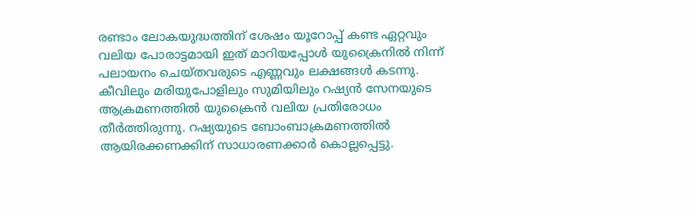രണ്ടാം ലോകയുദ്ധത്തിന് ശേഷം യൂറോപ്പ്‌ കണ്ട ഏറ്റവും വലിയ പോരാട്ടമായി ഇത്‌ മാറിയപ്പോള്‍ യുക്രൈനില്‍ നിന്ന് പലായനം ചെയ്‌തവരുടെ എണ്ണവും ലക്ഷങ്ങള്‍ കടന്നു. കീവിലും മരിയുപോളിലും സുമിയിലും റഷ്യന്‍ സേനയുടെ ആക്രമണത്തില്‍ യുക്രൈന്‍ വലിയ പ്രതിരോധം തീര്‍ത്തിരുന്നു. റഷ്യയുടെ ബോംബാക്രമണത്തില്‍ ആയിരക്കണക്കിന് സാധാരണക്കാര്‍ കൊല്ലപ്പെട്ടു.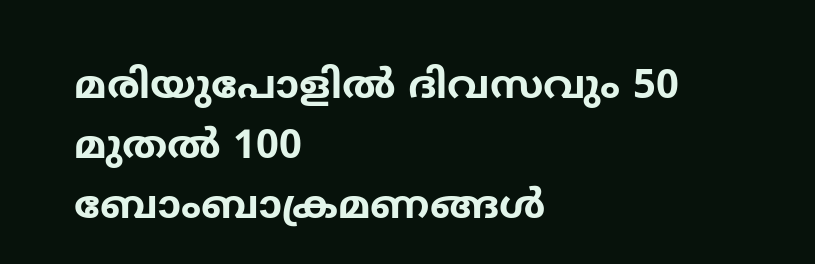മരിയുപോളില്‍ ദിവസവും 50 മുതല്‍ 100 ബോംബാക്രമണങ്ങള്‍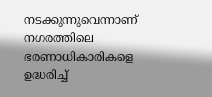നടക്കുന്നുവെന്നാണ് നഗരത്തിലെ ഭരണാധികാരികളെ ഉദ്ധരിച്ച്‌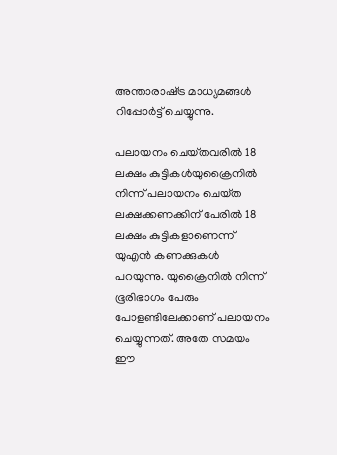അന്താരാഷ്‌ട്ര മാധ്യമങ്ങള്‍ റിപ്പോര്‍ട്ട് ചെയ്യുന്നു.

പലായനം ചെയ്‌തവരില്‍ 18 ലക്ഷം കുട്ടികള്‍യുക്രൈനില്‍ നിന്ന് പലായനം ചെയ്‌ത ലക്ഷക്കണക്കിന് പേരില്‍ 18 ലക്ഷം കുട്ടികളാണെന്ന് യുഎന്‍ കണക്കുകള്‍ പറയുന്നു. യുക്രൈനില്‍ നിന്ന് ഭൂരിഭാഗം പേരും പോളണ്ടിലേക്കാണ് പലായനം ചെയ്യുന്നത്. അതേ സമയം ഈ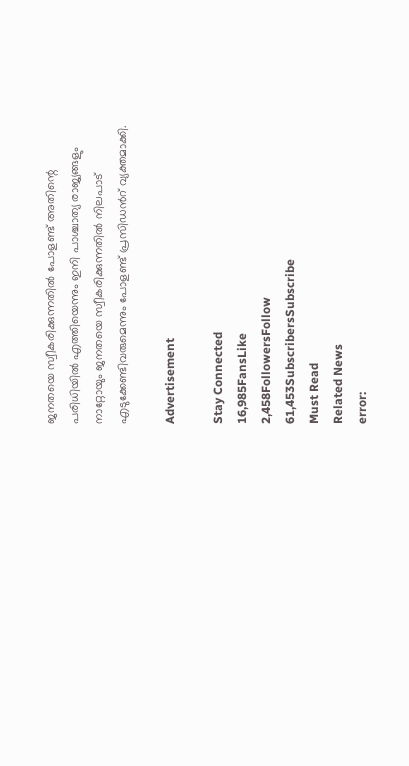ജനതയെ സ്വീകരിക്കുന്നതില്‍ പോളണ്ട് അതിന്റെ പരിധിയില്‍ എത്തിയെന്നും ഇനി പാശ്ചാത്യ രാജ്യങ്ങളും നാറ്റോയും ജനതയെ സ്വീകരിക്കുന്നതില്‍ നിലപാട് എടുക്കേണ്ടിവരുമെന്നും പോളണ്ട് പ്രസിഡന്‍റ് വ്യക്തമാക്കി.

Advertisement

Stay Connected
16,985FansLike
2,458FollowersFollow
61,453SubscribersSubscribe
Must Read
Related News
error: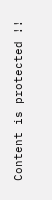Content is protected !!